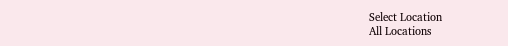Select Location
All Locations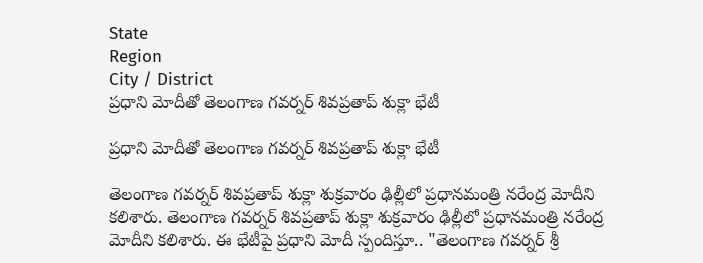State
Region
City / District
ప్రధాని మోదీతో తెలంగాణ గవర్నర్ శివప్రతాప్ శుక్లా భేటీ

ప్రధాని మోదీతో తెలంగాణ గవర్నర్ శివప్రతాప్ శుక్లా భేటీ

తెలంగాణ గవర్నర్ శివప్రతాప్ శుక్లా శుక్రవారం ఢిల్లీలో ప్రధానమంత్రి నరేంద్ర మోదీని కలిశారు. తెలంగాణ గవర్నర్ శివప్రతాప్ శుక్లా శుక్రవారం ఢిల్లీలో ప్రధానమంత్రి నరేంద్ర మోదీని కలిశారు. ఈ భేటీపై ప్రధాని మోదీ స్పందిస్తూ.. "తెలంగాణ గవర్నర్ శ్రీ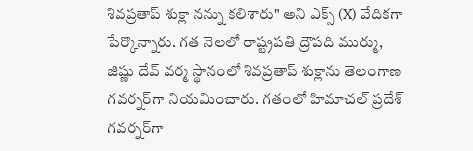శివప్రతాప్ శుక్లా నన్ను కలిశారు" అని ఎక్స్ (X) వేదికగా పేర్కొన్నారు. గత నెలలో రాష్ట్రపతి ద్రౌపది ముర్ము, జిష్ణు దేవ్ వర్మ స్థానంలో శివప్రతాప్ శుక్లాను తెలంగాణ గవర్నర్‌గా నియమించారు. గతంలో హిమాచల్ ప్రదేశ్ గవర్నర్‌గా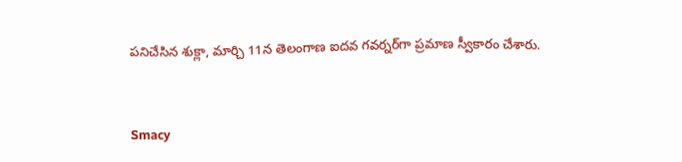పనిచేసిన శుక్లా, మార్చి 11న తెలంగాణ ఐదవ గవర్నర్‌గా ప్రమాణ స్వీకారం చేశారు.


Smacy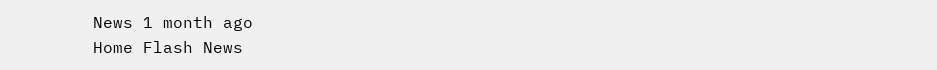News 1 month ago
Home Flash News